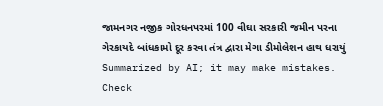જામનગર નજીક ગોરધનપરમાં 100 વીઘા સરકારી જમીન પરના ગેરકાયદે બાંધકામો દૂર કરવા તંત્ર દ્વારા મેગા ડીમોલેશન હાથ ધરાયું
Summarized by AI; it may make mistakes. Check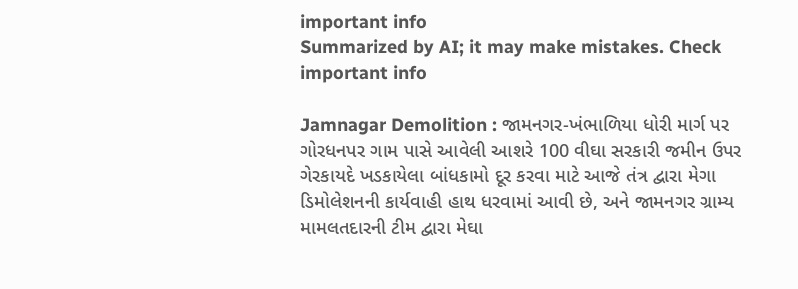important info
Summarized by AI; it may make mistakes. Check important info

Jamnagar Demolition : જામનગર-ખંભાળિયા ધોરી માર્ગ પર ગોરધનપર ગામ પાસે આવેલી આશરે 100 વીઘા સરકારી જમીન ઉપર ગેરકાયદે ખડકાયેલા બાંધકામો દૂર કરવા માટે આજે તંત્ર દ્વારા મેગા ડિમોલેશનની કાર્યવાહી હાથ ધરવામાં આવી છે, અને જામનગર ગ્રામ્ય મામલતદારની ટીમ દ્વારા મેઘા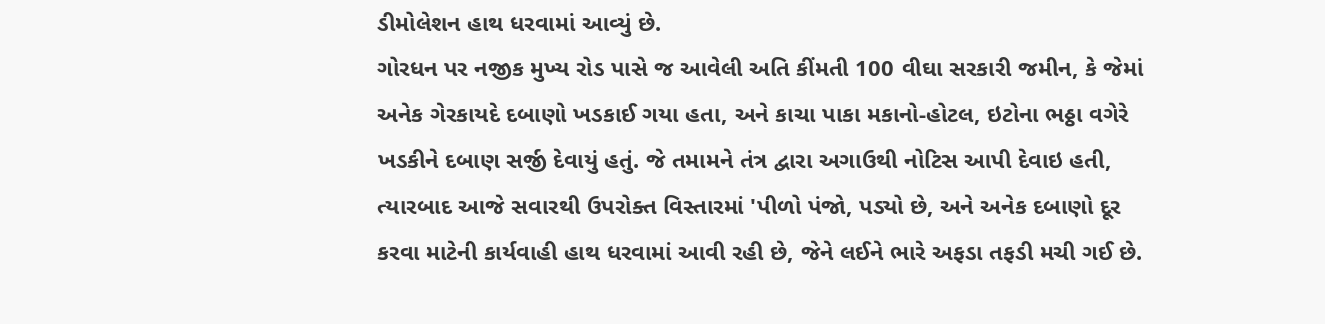ડીમોલેશન હાથ ધરવામાં આવ્યું છે.
ગોરધન પર નજીક મુખ્ય રોડ પાસે જ આવેલી અતિ કીંમતી 100 વીઘા સરકારી જમીન, કે જેમાં અનેક ગેરકાયદે દબાણો ખડકાઈ ગયા હતા, અને કાચા પાકા મકાનો-હોટલ, ઇટોના ભઠ્ઠા વગેરે ખડકીને દબાણ સર્જી દેવાયું હતું. જે તમામને તંત્ર દ્વારા અગાઉથી નોટિસ આપી દેવાઇ હતી, ત્યારબાદ આજે સવારથી ઉપરોક્ત વિસ્તારમાં 'પીળો પંજો, પડ્યો છે, અને અનેક દબાણો દૂર કરવા માટેની કાર્યવાહી હાથ ધરવામાં આવી રહી છે, જેને લઈને ભારે અફડા તફડી મચી ગઈ છે.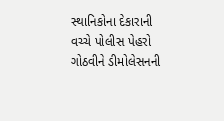સ્થાનિકોના દેકારાની વચ્ચે પોલીસ પેહરો ગોઠવીને ડીમોલેસનની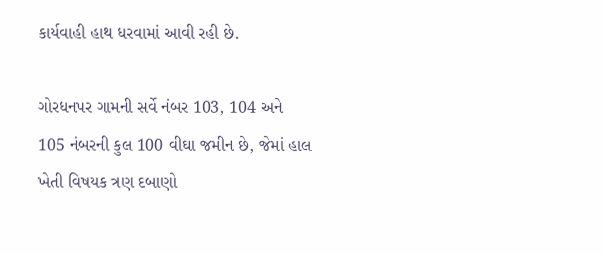કાર્યવાહી હાથ ધરવામાં આવી રહી છે.

ગોરધનપર ગામની સર્વે નંબર 103, 104 અને 105 નંબરની કુલ 100 વીઘા જમીન છે, જેમાં હાલ ખેતી વિષયક ત્રણ દબાણો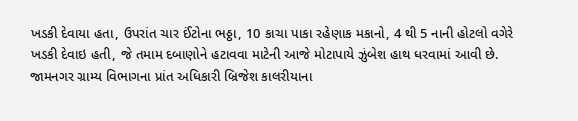ખડકી દેવાયા હતા, ઉપરાંત ચાર ઈંટોના ભઠ્ઠા, 10 કાચા પાકા રહેણાક મકાનો, 4 થી 5 નાની હોટલો વગેરે ખડકી દેવાઇ હતી, જે તમામ દબાણોને હટાવવા માટેની આજે મોટાપાયે ઝુંબેશ હાથ ધરવામાં આવી છે. જામનગર ગ્રામ્ય વિભાગના પ્રાંત અધિકારી બ્રિજેશ કાલરીયાના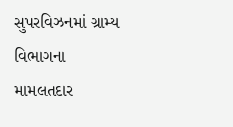સુપરવિઝનમાં ગ્રામ્ય વિભાગના મામલતદાર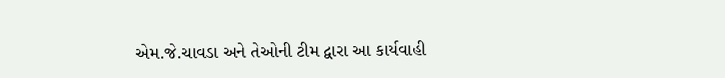એમ.જે.ચાવડા અને તેઓની ટીમ દ્વારા આ કાર્યવાહી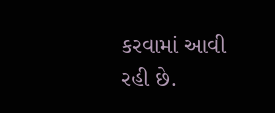કરવામાં આવી રહી છે.